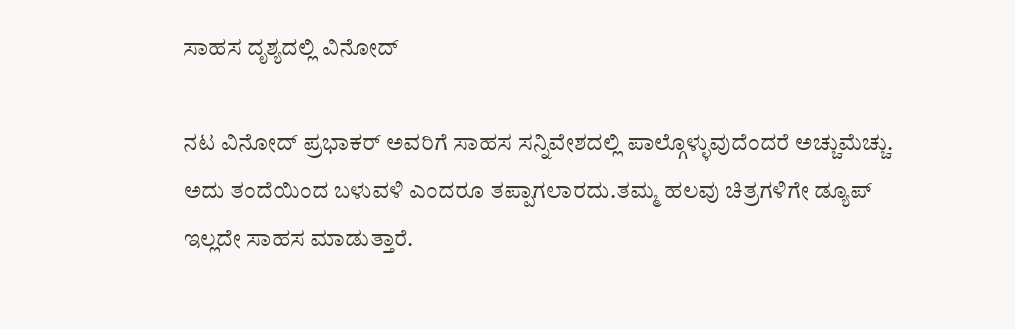ಸಾಹಸ ದೃಶ್ಯದಲ್ಲಿ ವಿನೋದ್

ನಟ ವಿನೋದ್ ಪ್ರಭಾಕರ್ ಅವರಿಗೆ ಸಾಹಸ ಸನ್ನಿವೇಶದಲ್ಲಿ ಪಾಲ್ಗೊಳ್ಳುವುದೆಂದರೆ ಅಚ್ಚುಮೆಚ್ಚು. ಅದು ತಂದೆಯಿಂದ ಬಳುವಳಿ ಎಂದರೂ ತಪ್ಪಾಗಲಾರದು.ತಮ್ಮ ಹಲವು ಚಿತ್ರಗಳಿಗೇ ಡ್ಯೂಪ್ ಇಲ್ಲದೇ ಸಾಹಸ ಮಾಡುತ್ತಾರೆ.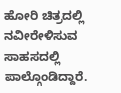ಹೋರಿ ಚಿತ್ರದಲ್ಲಿ ನವೀರೇಳಿಸುವ ಸಾಹಸದಲ್ಲಿ ಪಾಲ್ಗೊಂಡಿದ್ದಾರೆ.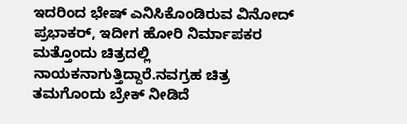ಇದರಿಂದ ಭೇಷ್ ಎನಿಸಿಕೊಂಡಿರುವ ವಿನೋದ್ ಪ್ರಭಾಕರ್, ಇದೀಗ ಹೋರಿ ನಿರ್ಮಾಪಕರ ಮತ್ತೊಂದು ಚಿತ್ರದಲ್ಲಿ ನಾಯಕನಾಗುತ್ತಿದ್ದಾರೆ.ನವಗ್ರಹ ಚಿತ್ರ ತಮಗೊಂದು ಬ್ರೇಕ್ ನೀಡಿದೆ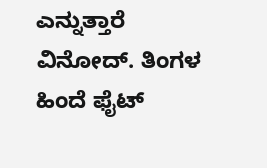ಎನ್ನುತ್ತಾರೆ ವಿನೋದ್. ತಿಂಗಳ ಹಿಂದೆ ಫೈಟ್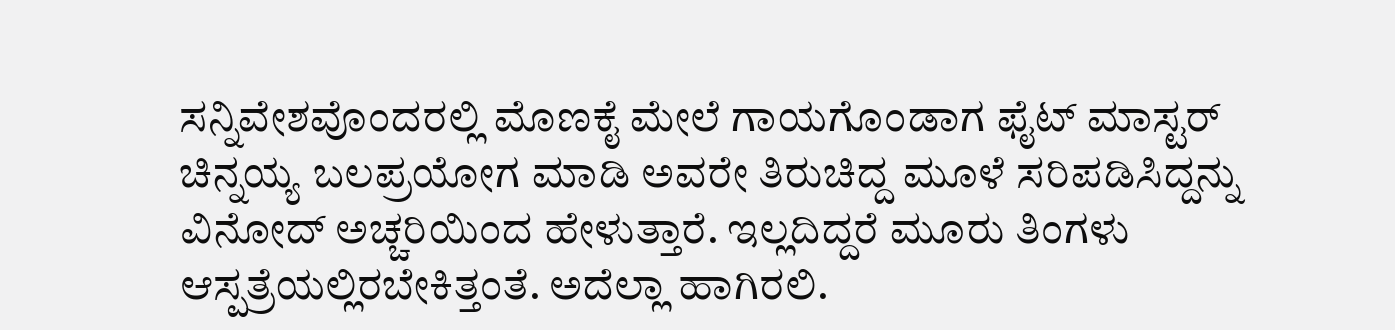ಸನ್ನಿವೇಶವೊಂದರಲ್ಲಿ ಮೊಣಕೈ ಮೇಲೆ ಗಾಯಗೊಂಡಾಗ ಫೈಟ್ ಮಾಸ್ಟರ್ ಚಿನ್ನಯ್ಯ ಬಲಪ್ರಯೋಗ ಮಾಡಿ ಅವರೇ ತಿರುಚಿದ್ದ ಮೂಳೆ ಸರಿಪಡಿಸಿದ್ದನ್ನು ವಿನೋದ್ ಅಚ್ಚರಿಯಿಂದ ಹೇಳುತ್ತಾರೆ. ಇಲ್ಲದಿದ್ದರೆ ಮೂರು ತಿಂಗಳು ಆಸ್ಪತ್ರೆಯಲ್ಲಿರಬೇಕಿತ್ತಂತೆ. ಅದೆಲ್ಲಾ ಹಾಗಿರಲಿ.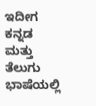ಇದೀಗ ಕನ್ನಡ ಮತ್ತು ತೆಲುಗು ಭಾಷೆಯಲ್ಲಿ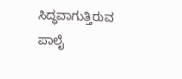ಸಿದ್ಧವಾಗುತ್ತಿರುವ ಪಾಲೈ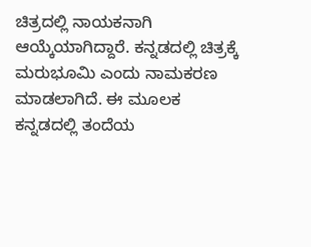ಚಿತ್ರದಲ್ಲಿ ನಾಯಕನಾಗಿ ಆಯ್ಕೆಯಾಗಿದ್ದಾರೆ. ಕನ್ನಡದಲ್ಲಿ ಚಿತ್ರಕ್ಕೆ ಮರುಭೂಮಿ ಎಂದು ನಾಮಕರಣ ಮಾಡಲಾಗಿದೆ. ಈ ಮೂಲಕ ಕನ್ನಡದಲ್ಲಿ ತಂದೆಯ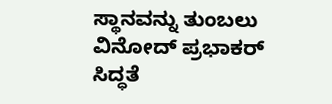ಸ್ಥಾನವನ್ನು ತುಂಬಲು ವಿನೋದ್ ಪ್ರಭಾಕರ್ ಸಿದ್ಧತೆ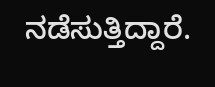ನಡೆಸುತ್ತಿದ್ದಾರೆ.